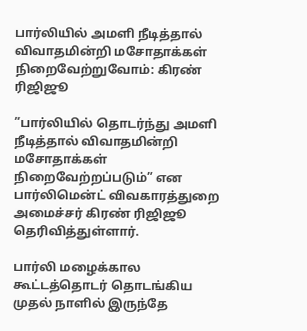பார்லியில் அமளி நீடித்தால் விவாதமின்றி மசோதாக்கள் நிறைவேற்றுவோம்: கிரண் ரிஜிஜூ

”பார்லியில் தொடர்ந்து அமளி நீடித்தால் விவாதமின்றி மசோதாக்கள் நிறைவேற்றப்படும்” என பார்லிமென்ட் விவகாரத்துறை அமைச்சர் கிரண் ரிஜிஜூ தெரிவித்துள்ளார்.

பார்லி மழைக்கால கூட்டத்தொடர் தொடங்கிய முதல் நாளில் இருந்தே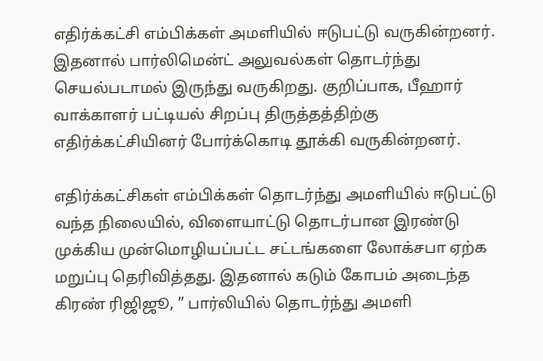எதிர்க்கட்சி எம்பிக்கள் அமளியில் ஈடுபட்டு வருகின்றனர். இதனால் பார்லிமென்ட் அலுவல்கள் தொடர்ந்து செயல்படாமல் இருந்து வருகிறது. குறிப்பாக, பீஹார் வாக்காளர் பட்டியல் சிறப்பு திருத்தத்திற்கு எதிர்க்கட்சியினர் போர்க்கொடி தூக்கி வருகின்றனர்.

எதிர்க்கட்சிகள் எம்பிக்கள் தொடர்ந்து அமளியில் ஈடுபட்டு வந்த நிலையில், விளையாட்டு தொடர்பான இரண்டு முக்கிய முன்மொழியப்பட்ட சட்டங்களை லோக்சபா ஏற்க மறுப்பு தெரிவித்தது. இதனால் கடும் கோபம் அடைந்த கிரண் ரிஜிஜூ, ” பார்லியில் தொடர்ந்து அமளி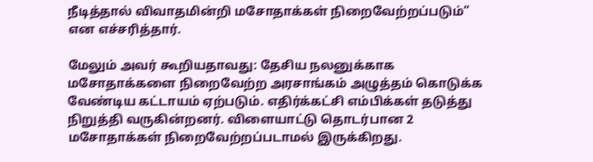நீடித்தால் விவாதமின்றி மசோதாக்கள் நிறைவேற்றப்படும்” என எச்சரித்தார்.

மேலும் அவர் கூறியதாவது: தேசிய நலனுக்காக மசோதாக்களை நிறைவேற்ற அரசாங்கம் அழுத்தம் கொடுக்க வேண்டிய கட்டாயம் ஏற்படும். எதிர்க்கட்சி எம்பிக்கள் தடுத்து நிறுத்தி வருகின்றனர். விளையாட்டு தொடர்பான 2 மசோதாக்கள் நிறைவேற்றப்படாமல் இருக்கிறது.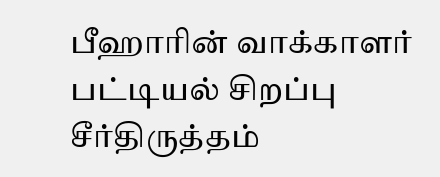பீஹாரின் வாக்காளர் பட்டியல் சிறப்பு சீர்திருத்தம்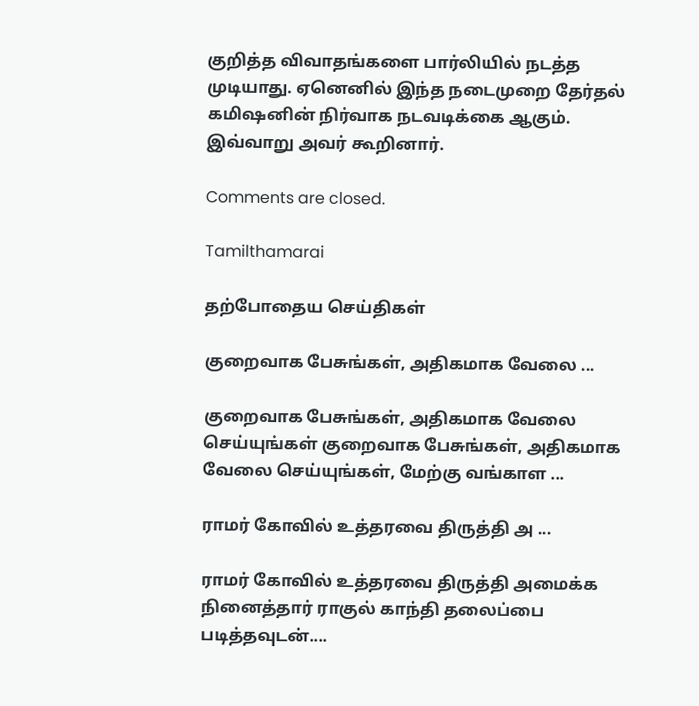குறித்த விவாதங்களை பார்லியில் நடத்த முடியாது. ஏனெனில் இந்த நடைமுறை தேர்தல் கமிஷனின் நிர்வாக நடவடிக்கை ஆகும். இவ்வாறு அவர் கூறினார்.

Comments are closed.

Tamilthamarai

தற்போதைய செய்திகள்

குறைவாக பேசுங்கள், அதிகமாக வேலை ...

குறைவாக பேசுங்கள், அதிகமாக வேலை செய்யுங்கள் குறைவாக பேசுங்கள், அதிகமாக வேலை செய்யுங்கள், மேற்கு வங்காள ...

ராமர் கோவில் உத்தரவை திருத்தி அ ...

ராமர் கோவில் உத்தரவை திருத்தி அமைக்க நினைத்தார் ராகுல் காந்தி தலைப்பை படித்தவுடன்....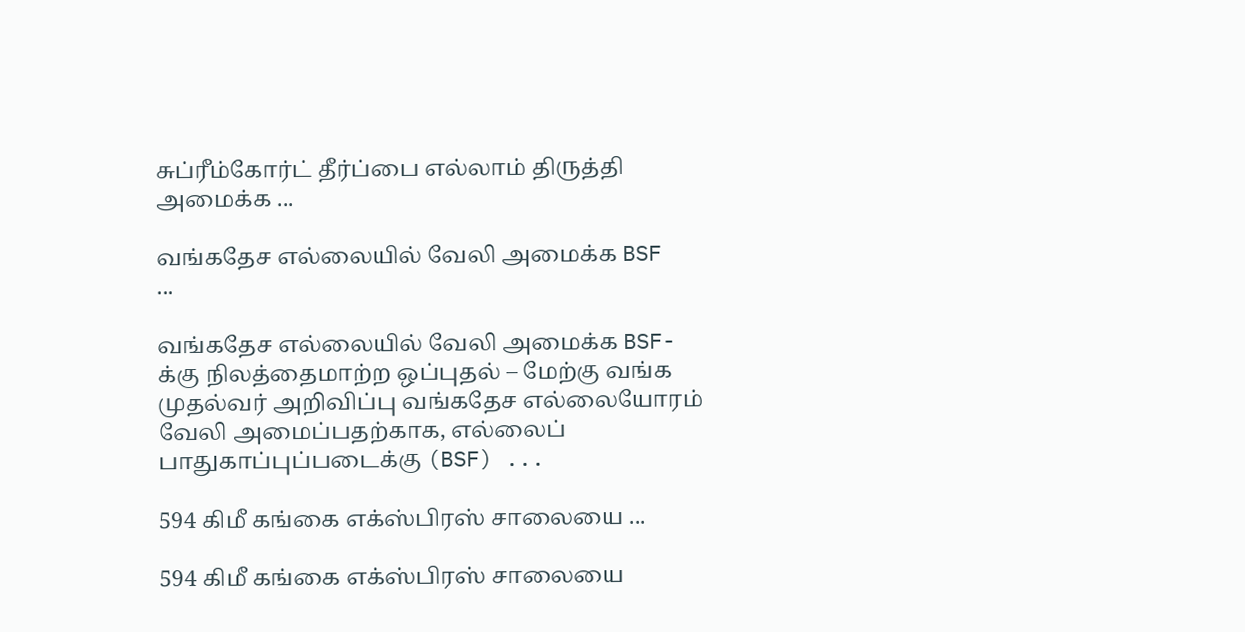சுப்ரீம்கோர்ட் தீர்ப்பை எல்லாம் திருத்தி அமைக்க ...

வங்கதேச எல்லையில் வேலி அமைக்க BSF ...

வங்கதேச எல்லையில் வேலி அமைக்க BSF-க்கு நிலத்தைமாற்ற ஒப்புதல் – மேற்கு வங்க முதல்வர் அறிவிப்பு வங்கதேச எல்லையோரம் வேலி அமைப்பதற்காக, எல்லைப் பாதுகாப்புப்படைக்கு (BSF) ...

594 கிமீ கங்கை எக்ஸ்பிரஸ் சாலையை ...

594 கிமீ கங்கை எக்ஸ்பிரஸ் சாலையை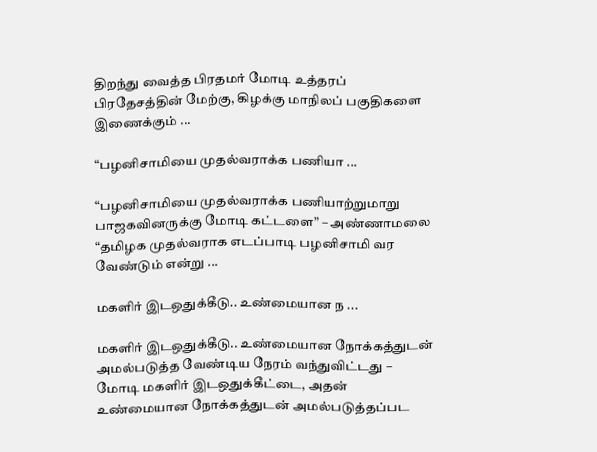திறந்து வைத்த பிரதமர் மோடி உத்தரப் பிரதேசத்தின் மேற்கு, கிழக்கு மாநிலப் பகுதிகளை இணைக்கும் ...

“பழனிசாமியை முதல்வராக்க பணியா ...

“பழனிசாமியை முதல்வராக்க பணியாற்றுமாறு பாஜகவினருக்கு மோடி கட்டளை” – அண்ணாமலை “தமிழக முதல்வராக எடப்பாடி பழனிசாமி வர வேண்டும் என்று ...

மகளிர் இடஒதுக்கீடு.. உண்மையான ந ...

மகளிர் இடஒதுக்கீடு.. உண்மையான நோக்கத்துடன் அமல்படுத்த வேண்டிய நேரம் வந்துவிட்டது – மோடி மகளிர் இடஒதுக்கீட்டை, அதன் உண்மையான நோக்கத்துடன் அமல்படுத்தப்பட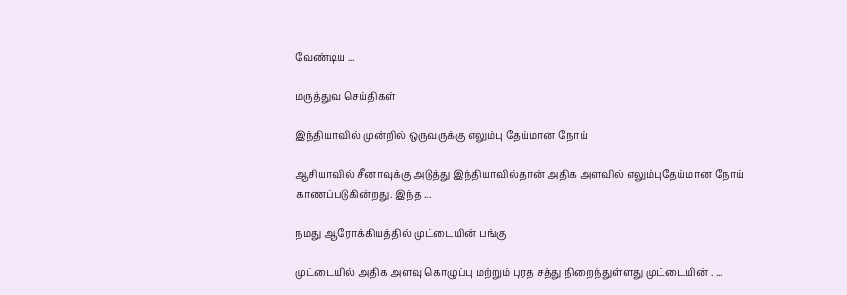வேண்டிய ...

மருத்துவ செய்திகள்

இந்தியாவில் முன்றில் ஒருவருக்கு எலும்பு தேய்மான நோய்

ஆசியாவில் சீனாவுக்கு அடுத்து இந்தியாவில்தான் அதிக அளவில் எலும்புதேய்மான நோய் காணப்படுகின்றது. இந்த ...

நமது ஆரோக்கியத்தில் முட்டையின் பங்கு

முட்டையில் அதிக அளவு கொழுப்பு மற்றும் புரத சத்து நிறைந்துள்ளது முட்டையின் . ...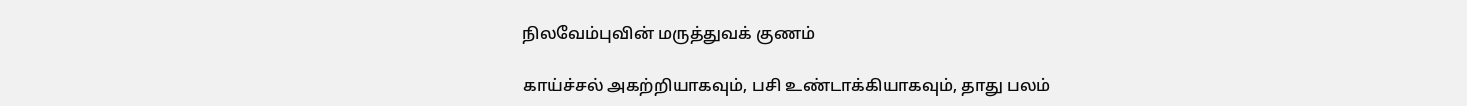நிலவேம்புவின் மருத்துவக் குணம்

காய்ச்சல் அகற்றியாகவும், பசி உண்டாக்கியாகவும், தாது பலம்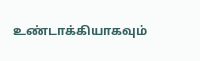உண்டாக்கியாகவும்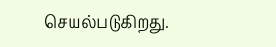செயல்படுகிறது.